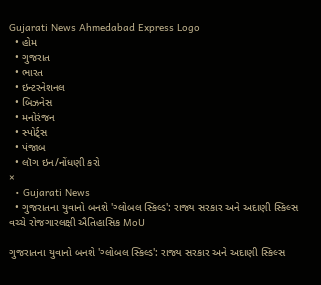Gujarati News Ahmedabad Express Logo
  • હોમ
  • ગુજરાત
  • ભારત
  • ઇન્ટરનેશનલ
  • બિઝનેસ
  • મનોરંજન
  • સ્પોર્ટ્સ
  • પંજાબ
  • લૉગ ઇન/નોંધણી કરો
×
  • Gujarati News
  • ગુજરાતના યુવાનો બનશે 'ગ્લોબલ સ્કિલ્ડ': રાજ્ય સરકાર અને અદાણી સ્કિલ્સ વચ્ચે રોજગારલક્ષી ઐતિહાસિક MoU

ગુજરાતના યુવાનો બનશે 'ગ્લોબલ સ્કિલ્ડ': રાજ્ય સરકાર અને અદાણી સ્કિલ્સ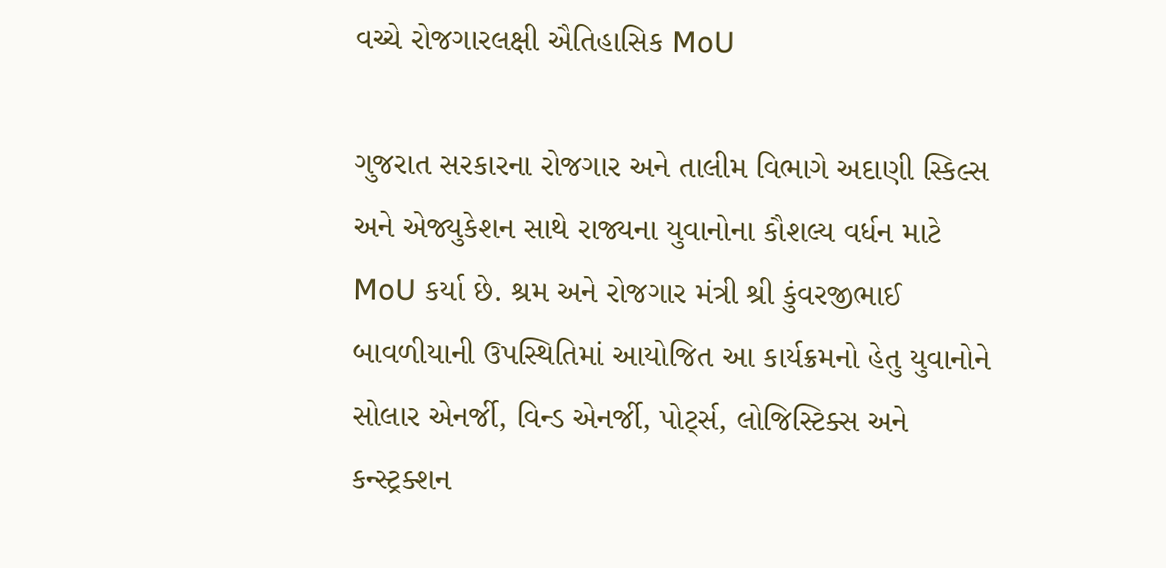વચ્ચે રોજગારલક્ષી ઐતિહાસિક MoU

ગુજરાત સરકારના રોજગાર અને તાલીમ વિભાગે અદાણી સ્કિલ્સ અને એજ્યુકેશન સાથે રાજ્યના યુવાનોના કૌશલ્ય વર્ધન માટે MoU કર્યા છે. શ્રમ અને રોજગાર મંત્રી શ્રી કુંવરજીભાઈ બાવળીયાની ઉપસ્થિતિમાં આયોજિત આ કાર્યક્રમનો હેતુ યુવાનોને સોલાર એનર્જી, વિન્ડ એનર્જી, પોર્ટ્સ, લોજિસ્ટિક્સ અને કન્સ્ટ્રક્શન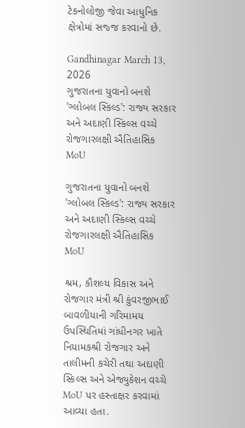ટેકનોલોજી જેવા આધુનિક ક્ષેત્રોમાં સજ્જ કરવાનો છે.

Gandhinagar March 13, 2026
ગુજરાતના યુવાનો બનશે 'ગ્લોબલ સ્કિલ્ડ': રાજ્ય સરકાર અને અદાણી સ્કિલ્સ વચ્ચે રોજગારલક્ષી ઐતિહાસિક MoU

ગુજરાતના યુવાનો બનશે 'ગ્લોબલ સ્કિલ્ડ': રાજ્ય સરકાર અને અદાણી સ્કિલ્સ વચ્ચે રોજગારલક્ષી ઐતિહાસિક MoU

શ્રમ, કૌશલ્ય વિકાસ અને રોજગાર મંત્રી શ્રી કુંવરજીભાઈ બાવળીયાની ગરિમામય ઉપસ્થિતિમાં ગાંધીનગર ખાતે નિયામકશ્રી રોજગાર અને તાલીમની કચેરી તથા અદાણી સ્કિલ્સ અને એજ્યુકેશન વચ્ચે MoU પર હસ્તાક્ષર કરવામાં આવ્યા હતા.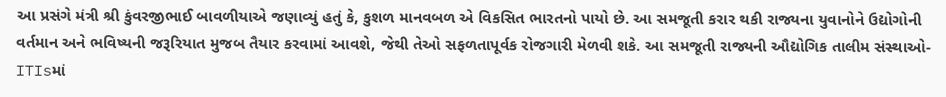આ પ્રસંગે મંત્રી શ્રી કુંવરજીભાઈ બાવળીયાએ જણાવ્યું હતું કે, કુશળ માનવબળ એ વિકસિત ભારતનો પાયો છે. આ સમજૂતી કરાર થકી રાજ્યના યુવાનોને ઉદ્યોગોની વર્તમાન અને ભવિષ્યની જરૂરિયાત મુજબ તૈયાર કરવામાં આવશે, જેથી તેઓ સફળતાપૂર્વક રોજગારી મેળવી શકે. આ સમજૂતી રાજ્યની ઔદ્યોગિક તાલીમ સંસ્થાઓ-ITIsમાં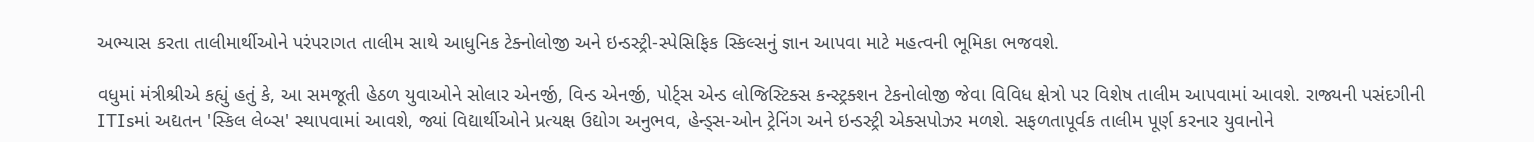અભ્યાસ કરતા તાલીમાર્થીઓને પરંપરાગત તાલીમ સાથે આધુનિક ટેક્નોલોજી અને ઇન્ડસ્ટ્રી-સ્પેસિફિક સ્કિલ્સનું જ્ઞાન આપવા માટે મહત્વની ભૂમિકા ભજવશે.

વધુમાં મંત્રીશ્રીએ કહ્યું હતું કે, આ સમજૂતી હેઠળ યુવાઓને સોલાર એનર્જી, વિન્ડ એનર્જી, પોર્ટ્સ એન્ડ લોજિસ્ટિક્સ કન્સ્ટ્રક્શન ટેકનોલોજી જેવા વિવિધ ક્ષેત્રો પર વિશેષ તાલીમ આપવામાં આવશે. રાજ્યની પસંદગીની ITIsમાં અદ્યતન 'સ્કિલ લેબ્સ' સ્થાપવામાં આવશે, જ્યાં વિદ્યાર્થીઓને પ્રત્યક્ષ ઉદ્યોગ અનુભવ, હેન્ડ્સ-ઓન ટ્રેનિંગ અને ઇન્ડસ્ટ્રી એક્સપોઝર મળશે. સફળતાપૂર્વક તાલીમ પૂર્ણ કરનાર યુવાનોને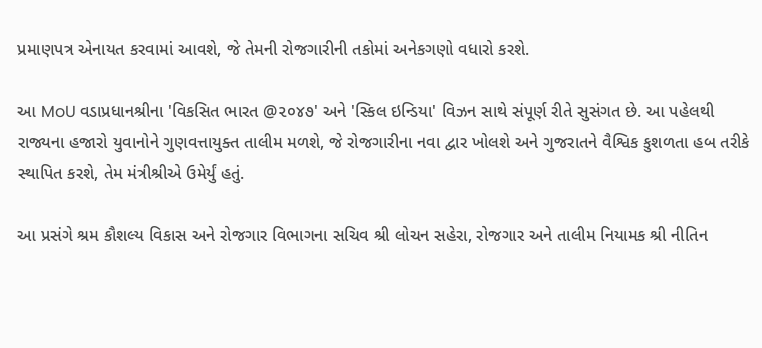પ્રમાણપત્ર એનાયત કરવામાં આવશે, જે તેમની રોજગારીની તકોમાં અનેકગણો વધારો કરશે.

આ MoU વડાપ્રધાનશ્રીના 'વિકસિત ભારત @૨૦૪૭' અને 'સ્કિલ ઇન્ડિયા' વિઝન સાથે સંપૂર્ણ રીતે સુસંગત છે. આ પહેલથી રાજ્યના હજારો યુવાનોને ગુણવત્તાયુક્ત તાલીમ મળશે, જે રોજગારીના નવા દ્વાર ખોલશે અને ગુજરાતને વૈશ્વિક કુશળતા હબ તરીકે સ્થાપિત કરશે, તેમ મંત્રીશ્રીએ ઉમેર્યું હતું.

આ પ્રસંગે શ્રમ કૌશલ્ય વિકાસ અને રોજગાર વિભાગના સચિવ શ્રી લોચન સહેરા, રોજગાર અને તાલીમ નિયામક શ્રી નીતિન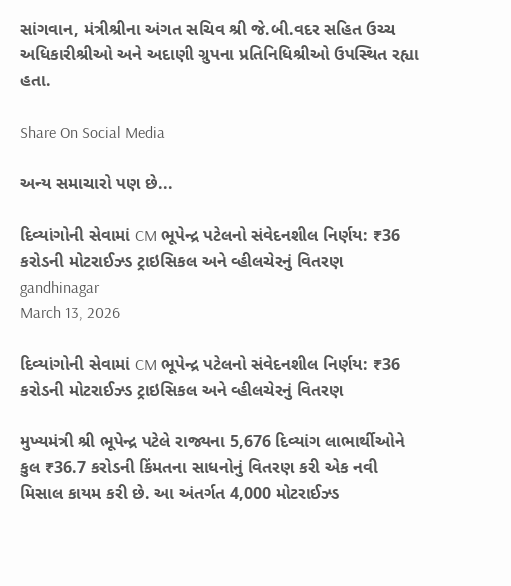સાંગવાન, મંત્રીશ્રીના અંગત સચિવ શ્રી જે.બી.વદર સહિત ઉચ્ચ અધિકારીશ્રીઓ અને અદાણી ગ્રુપના પ્રતિનિધિશ્રીઓ ઉપસ્થિત રહ્યા હતા.

Share On Social Media

અન્ય સમાચારો પણ છે...

દિવ્યાંગોની સેવામાં CM ભૂપેન્દ્ર પટેલનો સંવેદનશીલ નિર્ણય: ₹36 કરોડની મોટરાઈઝ્ડ ટ્રાઇસિકલ અને વ્હીલચેરનું વિતરણ
gandhinagar
March 13, 2026

દિવ્યાંગોની સેવામાં CM ભૂપેન્દ્ર પટેલનો સંવેદનશીલ નિર્ણય: ₹36 કરોડની મોટરાઈઝ્ડ ટ્રાઇસિકલ અને વ્હીલચેરનું વિતરણ

મુખ્યમંત્રી શ્રી ભૂપેન્દ્ર પટેલે રાજ્યના 5,676 દિવ્યાંગ લાભાર્થીઓને કુલ ₹36.7 કરોડની કિંમતના સાધનોનું વિતરણ કરી એક નવી મિસાલ કાયમ કરી છે. આ અંતર્ગત 4,000 મોટરાઈઝ્ડ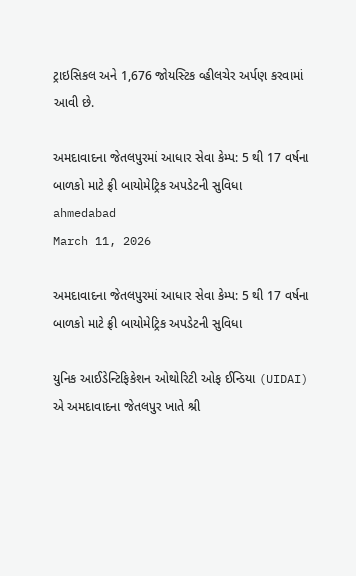ટ્રાઇસિકલ અને 1,676 જોયસ્ટિક વ્હીલચેર અર્પણ કરવામાં આવી છે.

અમદાવાદના જેતલપુરમાં આધાર સેવા કેમ્પ: 5 થી 17 વર્ષના બાળકો માટે ફ્રી બાયોમેટ્રિક અપડેટની સુવિધા
ahmedabad
March 11, 2026

અમદાવાદના જેતલપુરમાં આધાર સેવા કેમ્પ: 5 થી 17 વર્ષના બાળકો માટે ફ્રી બાયોમેટ્રિક અપડેટની સુવિધા

યુનિક આઈડેન્ટિફિકેશન ઓથોરિટી ઓફ ઈન્ડિયા (UIDAI) એ અમદાવાદના જેતલપુર ખાતે શ્રી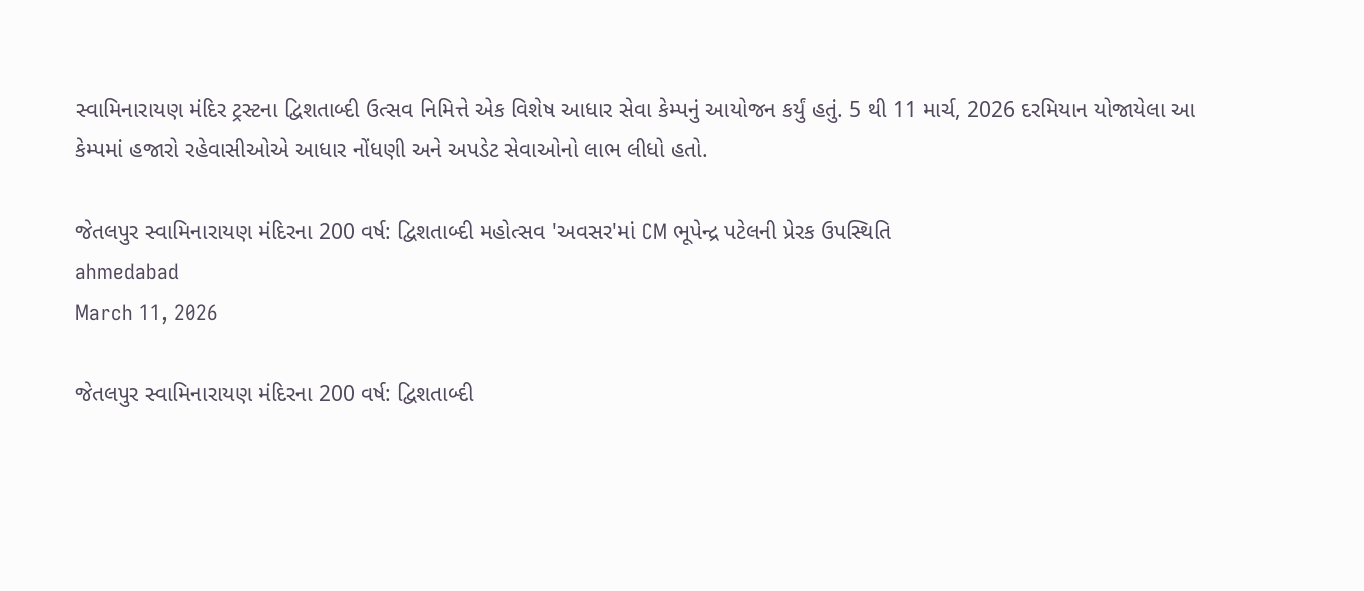સ્વામિનારાયણ મંદિર ટ્રસ્ટના દ્વિશતાબ્દી ઉત્સવ નિમિત્તે એક વિશેષ આધાર સેવા કેમ્પનું આયોજન કર્યું હતું. 5 થી 11 માર્ચ, 2026 દરમિયાન યોજાયેલા આ કેમ્પમાં હજારો રહેવાસીઓએ આધાર નોંધણી અને અપડેટ સેવાઓનો લાભ લીધો હતો.

જેતલપુર સ્વામિનારાયણ મંદિરના 200 વર્ષ: દ્વિશતાબ્દી મહોત્સવ 'અવસર'માં CM ભૂપેન્દ્ર પટેલની પ્રેરક ઉપસ્થિતિ
ahmedabad
March 11, 2026

જેતલપુર સ્વામિનારાયણ મંદિરના 200 વર્ષ: દ્વિશતાબ્દી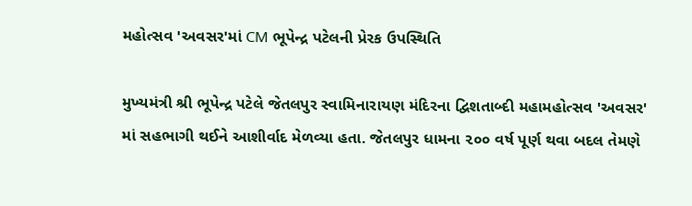મહોત્સવ 'અવસર'માં CM ભૂપેન્દ્ર પટેલની પ્રેરક ઉપસ્થિતિ

મુખ્યમંત્રી શ્રી ભૂપેન્દ્ર પટેલે જેતલપુર સ્વામિનારાયણ મંદિરના દ્વિશતાબ્દી મહામહોત્સવ 'અવસર' માં સહભાગી થઈને આશીર્વાદ મેળવ્યા હતા. જેતલપુર ધામના ૨૦૦ વર્ષ પૂર્ણ થવા બદલ તેમણે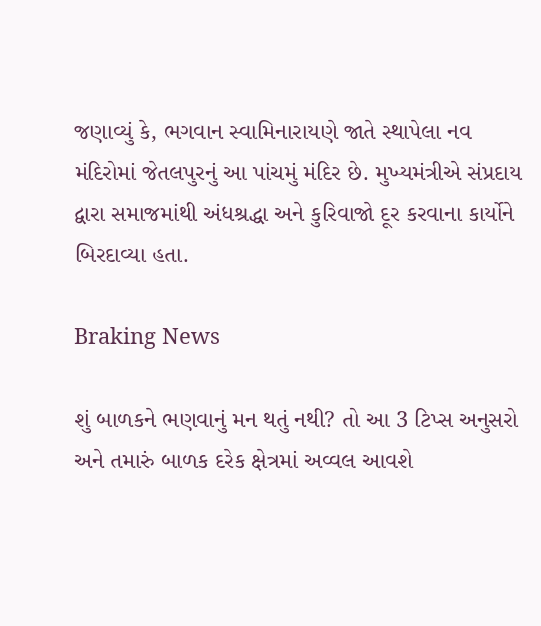જણાવ્યું કે, ભગવાન સ્વામિનારાયણે જાતે સ્થાપેલા નવ મંદિરોમાં જેતલપુરનું આ પાંચમું મંદિર છે. મુખ્યમંત્રીએ સંપ્રદાય દ્વારા સમાજમાંથી અંધશ્રદ્ધા અને કુરિવાજો દૂર કરવાના કાર્યોને બિરદાવ્યા હતા.

Braking News

શું બાળકને ભણવાનું મન થતું નથી? તો આ 3 ટિપ્સ અનુસરો અને તમારું બાળક દરેક ક્ષેત્રમાં અવ્વલ આવશે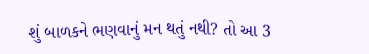શું બાળકને ભણવાનું મન થતું નથી? તો આ 3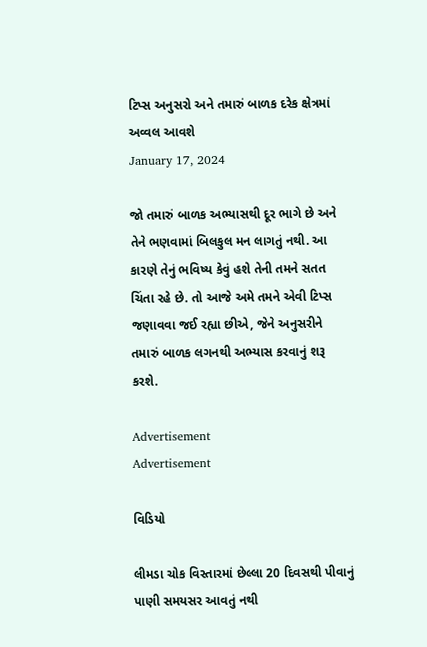ટિપ્સ અનુસરો અને તમારું બાળક દરેક ક્ષેત્રમાં અવ્વલ આવશે
January 17, 2024

જો તમારું બાળક અભ્યાસથી દૂર ભાગે છે અને તેને ભણવામાં બિલકુલ મન લાગતું નથી. આ કારણે તેનું ભવિષ્ય કેવું હશે તેની તમને સતત ચિંતા રહે છે. તો આજે અમે તમને એવી ટિપ્સ જણાવવા જઈ રહ્યા છીએ, જેને અનુસરીને તમારું બાળક લગનથી અભ્યાસ કરવાનું શરૂ કરશે.

Advertisement
Advertisement

વિડિયો

લીમડા ચોક વિસ્તારમાં છેલ્લા 20 દિવસથી પીવાનું પાણી સમયસર આવતું નથી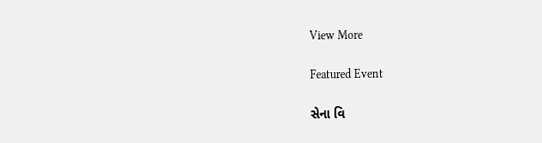View More

Featured Event

સેના વિ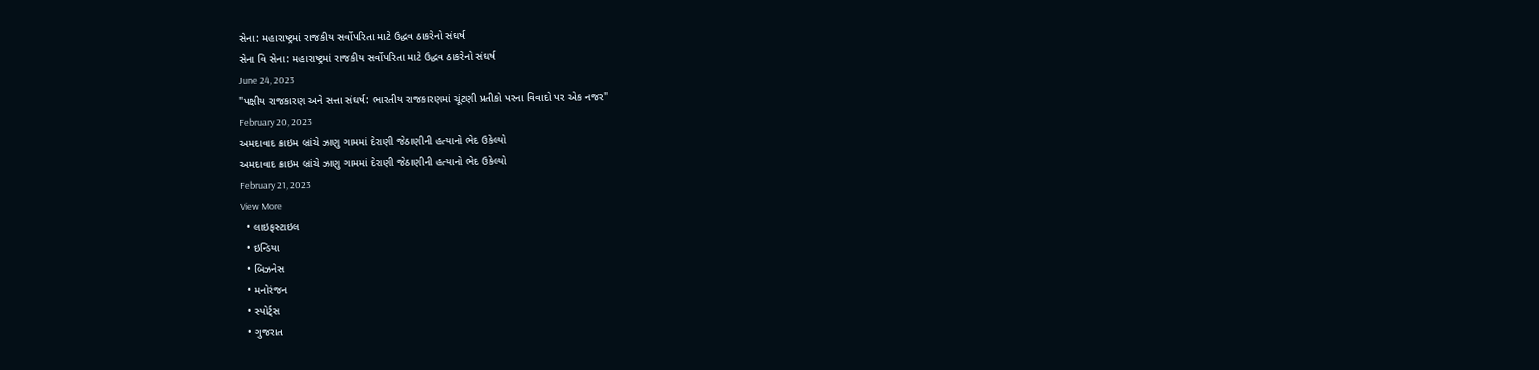સેના: મહારાષ્ટ્રમાં રાજકીય સર્વોપરિતા માટે ઉદ્ધવ ઠાકરેનો સંઘર્ષ
સેના વિ સેના: મહારાષ્ટ્રમાં રાજકીય સર્વોપરિતા માટે ઉદ્ધવ ઠાકરેનો સંઘર્ષ
June 24, 2023
"પક્ષીય રાજકારણ અને સત્તા સંઘર્ષ: ભારતીય રાજકારણમાં ચૂંટણી પ્રતીકો પરના વિવાદો પર એક નજર"
February 20, 2023
અમદાવાદ ક્રાઇમ બ્રાંચે ઝાણુ ગામમાં દેરાણી જેઠાણીની હત્યાનો ભેદ ઉકેલ્યો
અમદાવાદ ક્રાઇમ બ્રાંચે ઝાણુ ગામમાં દેરાણી જેઠાણીની હત્યાનો ભેદ ઉકેલ્યો
February 21, 2023
View More
  • લાઇફસ્ટાઇલ
  • ઇન્ડિયા
  • બિઝનેસ
  • મનોરંજન
  • સ્પોર્ટ્સ
  • ગુજરાત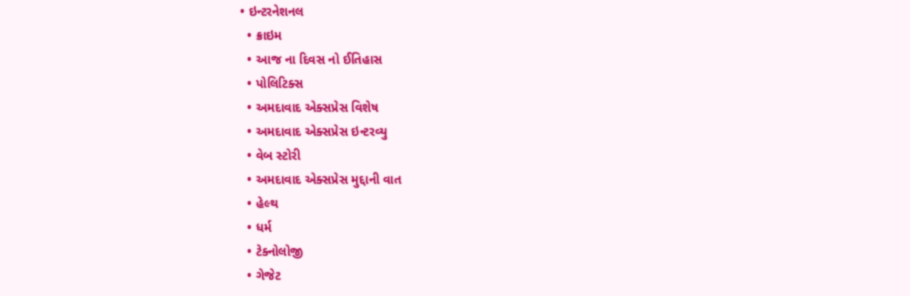• ઇન્ટરનેશનલ
  • ક્રાઇમ
  • આજ ના દિવસ નો ઈતિહાસ
  • પોલિટિક્સ
  • અમદાવાદ એક્સપ્રેસ વિશેષ
  • અમદાવાદ એક્સપ્રેસ ઇન્ટરવ્યુ
  • વેબ સ્ટોરી
  • અમદાવાદ એક્સપ્રેસ મુદ્દાની વાત
  • હેલ્થ
  • ધર્મ
  • ટેક્નોલોજી
  • ગેજેટ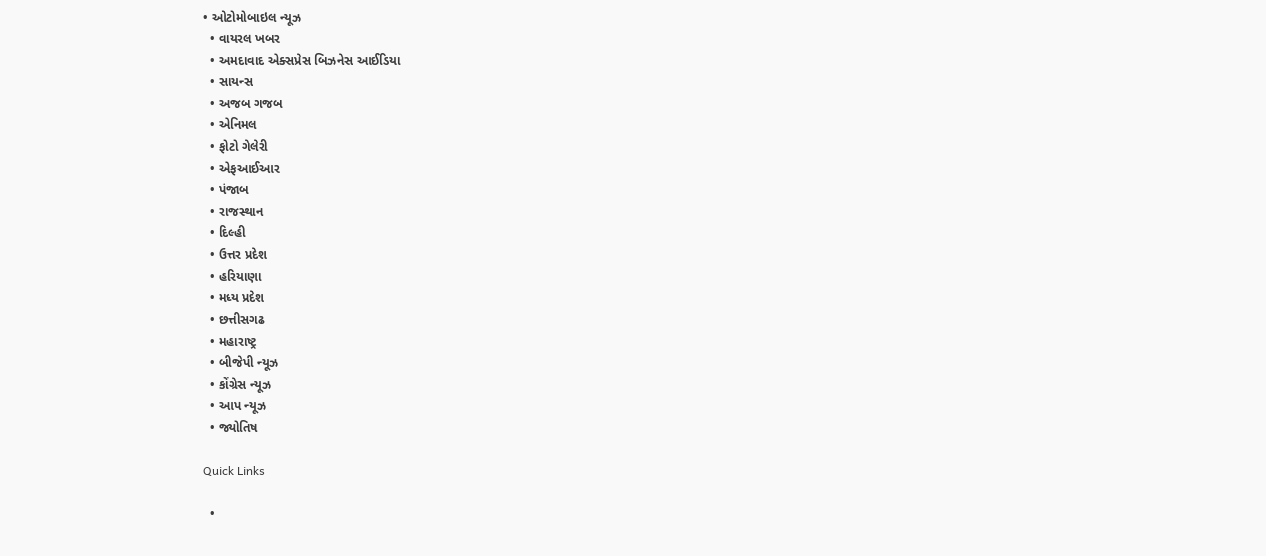• ઓટોમોબાઇલ ન્યૂઝ
  • વાયરલ ખબર
  • અમદાવાદ એક્સપ્રેસ બિઝનેસ આઈડિયા
  • સાયન્સ
  • અજબ ગજબ
  • એનિમલ
  • ફોટો ગેલેરી
  • એફઆઈઆર
  • પંજાબ
  • રાજસ્થાન
  • દિલ્હી
  • ઉત્તર પ્રદેશ
  • હરિયાણા
  • મધ્ય પ્રદેશ
  • છત્તીસગઢ
  • મહારાષ્ટ્ર
  • બીજેપી ન્યૂઝ
  • કોંગ્રેસ ન્યૂઝ
  • આપ ન્યૂઝ
  • જ્યોતિષ

Quick Links

  •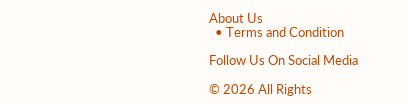About Us
  • Terms and Condition

Follow Us On Social Media

© 2026 All Rights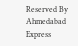Reserved By Ahmedabad Express